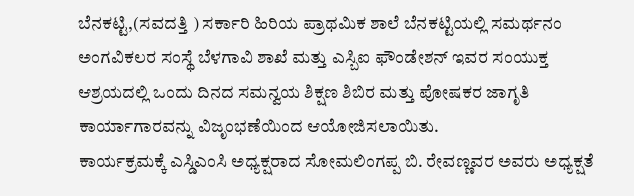ಬೆನಕಟ್ಟಿ,(ಸವದತ್ತಿ ) ಸರ್ಕಾರಿ ಹಿರಿಯ ಪ್ರಾಥಮಿಕ ಶಾಲೆ ಬೆನಕಟ್ಟಿಯಲ್ಲಿ ಸಮರ್ಥನಂ ಅಂಗವಿಕಲರ ಸಂಸ್ಥೆ ಬೆಳಗಾವಿ ಶಾಖೆ ಮತ್ತು ಎಸ್ಬಿಐ ಫೌಂಡೇಶನ್ ಇವರ ಸಂಯುಕ್ತ ಆಶ್ರಯದಲ್ಲಿ ಒಂದು ದಿನದ ಸಮನ್ವಯ ಶಿಕ್ಷಣ ಶಿಬಿರ ಮತ್ತು ಪೋಷಕರ ಜಾಗೃತಿ ಕಾರ್ಯಾಗಾರವನ್ನು ವಿಜೃಂಭಣೆಯಿಂದ ಆಯೋಜಿಸಲಾಯಿತು.
ಕಾರ್ಯಕ್ರಮಕ್ಕೆ ಎಸ್ಡಿಎಂಸಿ ಅಧ್ಯಕ್ಷರಾದ ಸೋಮಲಿಂಗಪ್ಪ ಬಿ. ರೇವಣ್ಣವರ ಅವರು ಅಧ್ಯಕ್ಷತೆ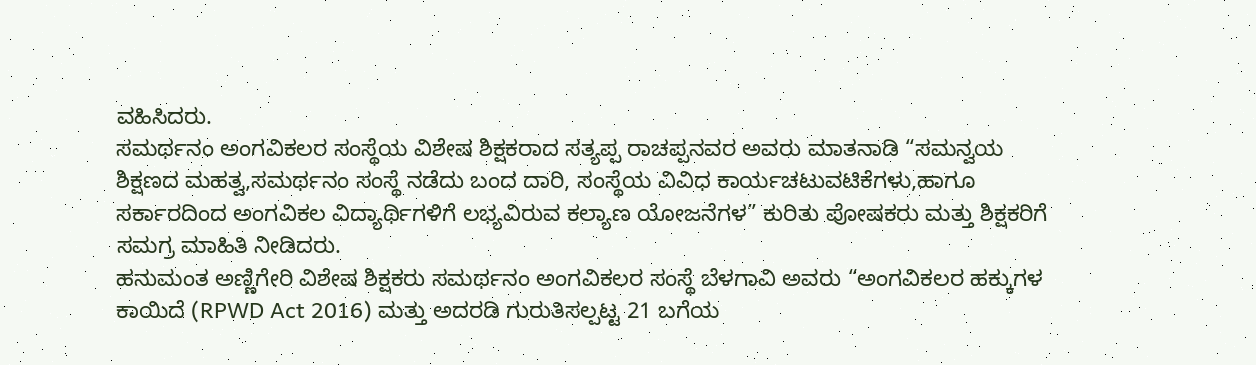ವಹಿಸಿದರು.
ಸಮರ್ಥನಂ ಅಂಗವಿಕಲರ ಸಂಸ್ಥೆಯ ವಿಶೇಷ ಶಿಕ್ಷಕರಾದ ಸತ್ಯಪ್ಪ ರಾಚಪ್ಪನವರ ಅವರು ಮಾತನಾಡಿ “ಸಮನ್ವಯ ಶಿಕ್ಷಣದ ಮಹತ್ವ,ಸಮರ್ಥನಂ ಸಂಸ್ಥೆ ನಡೆದು ಬಂದ ದಾರಿ, ಸಂಸ್ಥೆಯ ವಿವಿಧ ಕಾರ್ಯಚಟುವಟಿಕೆಗಳು,ಹಾಗೂ ಸರ್ಕಾರದಿಂದ ಅಂಗವಿಕಲ ವಿದ್ಯಾರ್ಥಿಗಳಿಗೆ ಲಭ್ಯವಿರುವ ಕಲ್ಯಾಣ ಯೋಜನೆಗಳ” ಕುರಿತು ಪೋಷಕರು ಮತ್ತು ಶಿಕ್ಷಕರಿಗೆ ಸಮಗ್ರ ಮಾಹಿತಿ ನೀಡಿದರು.
ಹನುಮಂತ ಅಣ್ಣಿಗೇರಿ ವಿಶೇಷ ಶಿಕ್ಷಕರು ಸಮರ್ಥನಂ ಅಂಗವಿಕಲರ ಸಂಸ್ಥೆ ಬೆಳಗಾವಿ ಅವರು “ಅಂಗವಿಕಲರ ಹಕ್ಕುಗಳ ಕಾಯಿದೆ (RPWD Act 2016) ಮತ್ತು ಅದರಡಿ ಗುರುತಿಸಲ್ಪಟ್ಟ 21 ಬಗೆಯ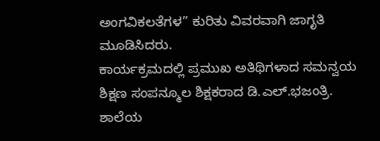ಅಂಗವಿಕಲತೆಗಳ” ಕುರಿತು ವಿವರವಾಗಿ ಜಾಗೃತಿ ಮೂಡಿಸಿದರು.
ಕಾರ್ಯಕ್ರಮದಲ್ಲಿ ಪ್ರಮುಖ ಅತಿಥಿಗಳಾದ ಸಮನ್ವಯ ಶಿಕ್ಷಣ ಸಂಪನ್ಮೂಲ ಶಿಕ್ಷಕರಾದ ಡಿ.ಎಲ್.ಭಜಂತ್ರಿ. ಶಾಲೆಯ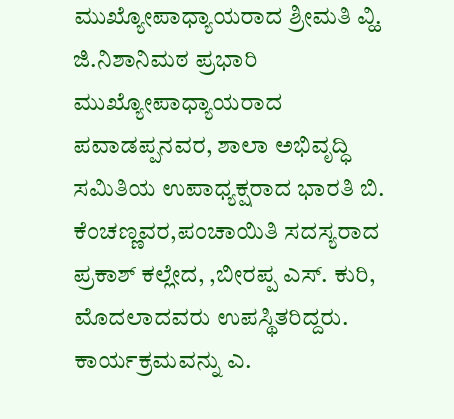ಮುಖ್ಯೋಪಾಧ್ಯಾಯರಾದ ಶ್ರೀಮತಿ ವ್ಹಿ. ಜಿ.ನಿಶಾನಿಮಠ ಪ್ರಭಾರಿ ಮುಖ್ಯೋಪಾಧ್ಯಾಯರಾದ ಪವಾಡಪ್ಪನವರ, ಶಾಲಾ ಅಭಿವೃದ್ಧಿ ಸಮಿತಿಯ ಉಪಾಧ್ಯಕ್ಷರಾದ ಭಾರತಿ ಬಿ. ಕೆಂಚಣ್ಣವರ,ಪಂಚಾಯಿತಿ ಸದಸ್ಯರಾದ ಪ್ರಕಾಶ್ ಕಲ್ಲೇದ, ,ಬೀರಪ್ಪ ಎಸ್. ಕುರಿ, ಮೊದಲಾದವರು ಉಪಸ್ಥಿತರಿದ್ದರು.
ಕಾರ್ಯಕ್ರಮವನ್ನು ಎ.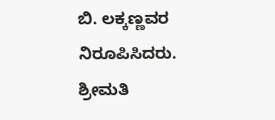ಬಿ. ಲಕ್ಕಣ್ಣವರ ನಿರೂಪಿಸಿದರು.
ಶ್ರೀಮತಿ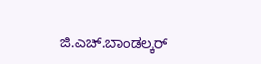ಜಿ.ಎಚ್.ಬಾಂಡಲ್ಕರ್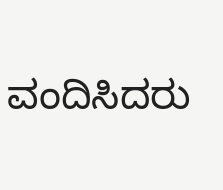ವಂದಿಸಿದರು